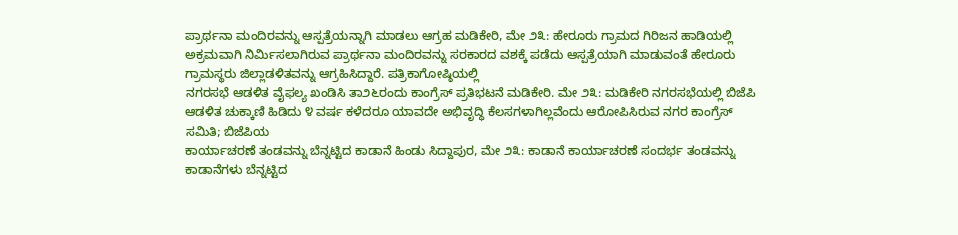ಪ್ರಾರ್ಥನಾ ಮಂದಿರವನ್ನು ಆಸ್ಪತ್ರೆಯನ್ನಾಗಿ ಮಾಡಲು ಆಗ್ರಹ ಮಡಿಕೇರಿ, ಮೇ ೨೩: ಹೇರೂರು ಗ್ರಾಮದ ಗಿರಿಜನ ಹಾಡಿಯಲ್ಲಿ ಅಕ್ರಮವಾಗಿ ನಿರ್ಮಿಸಲಾಗಿರುವ ಪ್ರಾರ್ಥನಾ ಮಂದಿರವನ್ನು ಸರಕಾರದ ವಶಕ್ಕೆ ಪಡೆದು ಆಸ್ಪತ್ರೆಯಾಗಿ ಮಾಡುವಂತೆ ಹೇರೂರು ಗ್ರಾಮಸ್ಥರು ಜಿಲ್ಲಾಡಳಿತವನ್ನು ಆಗ್ರಹಿಸಿದ್ದಾರೆ. ಪತ್ರಿಕಾಗೋಷ್ಠಿಯಲ್ಲಿ
ನಗರಸಭೆ ಆಡಳಿತ ವೈಫಲ್ಯ ಖಂಡಿಸಿ ತಾ೨೬ರಂದು ಕಾಂಗ್ರೆಸ್ ಪ್ರತಿಭಟನೆ ಮಡಿಕೇರಿ. ಮೇ ೨೩: ಮಡಿಕೇರಿ ನಗರಸಭೆಯಲ್ಲಿ ಬಿಜೆಪಿ ಆಡಳಿತ ಚುಕ್ಕಾಣಿ ಹಿಡಿದು ೪ ವರ್ಷ ಕಳೆದರೂ ಯಾವದೇ ಅಭಿವೃದ್ಧಿ ಕೆಲಸಗಳಾಗಿಲ್ಲವೆಂದು ಆರೋಪಿಸಿರುವ ನಗರ ಕಾಂಗ್ರೆಸ್ ಸಮಿತಿ; ಬಿಜೆಪಿಯ
ಕಾರ್ಯಾಚರಣೆ ತಂಡವನ್ನು ಬೆನ್ನಟ್ಟಿದ ಕಾಡಾನೆ ಹಿಂಡು ಸಿದ್ದಾಪುರ, ಮೇ ೨೩: ಕಾಡಾನೆ ಕಾರ್ಯಾಚರಣೆ ಸಂದರ್ಭ ತಂಡವನ್ನು ಕಾಡಾನೆಗಳು ಬೆನ್ನಟ್ಟಿದ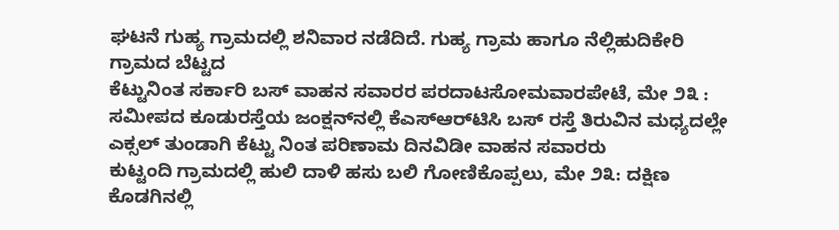ಘಟನೆ ಗುಹ್ಯ ಗ್ರಾಮದಲ್ಲಿ ಶನಿವಾರ ನಡೆದಿದೆ. ಗುಹ್ಯ ಗ್ರಾಮ ಹಾಗೂ ನೆಲ್ಲಿಹುದಿಕೇರಿ ಗ್ರಾಮದ ಬೆಟ್ಟದ
ಕೆಟ್ಟುನಿಂತ ಸರ್ಕಾರಿ ಬಸ್ ವಾಹನ ಸವಾರರ ಪರದಾಟಸೋಮವಾರಪೇಟೆ, ಮೇ ೨೩ : ಸಮೀಪದ ಕೂಡುರಸ್ತೆಯ ಜಂಕ್ಷನ್‌ನಲ್ಲಿ ಕೆಎಸ್‌ಆರ್‌ಟಿಸಿ ಬಸ್ ರಸ್ತೆ ತಿರುವಿನ ಮಧ್ಯದಲ್ಲೇ ಎಕ್ಸಲ್ ತುಂಡಾಗಿ ಕೆಟ್ಟು ನಿಂತ ಪರಿಣಾಮ ದಿನವಿಡೀ ವಾಹನ ಸವಾರರು
ಕುಟ್ಟಂದಿ ಗ್ರಾಮದಲ್ಲಿ ಹುಲಿ ದಾಳಿ ಹಸು ಬಲಿ ಗೋಣಿಕೊಪ್ಪಲು, ಮೇ ೨೩: ದಕ್ಷಿಣ ಕೊಡಗಿನಲ್ಲಿ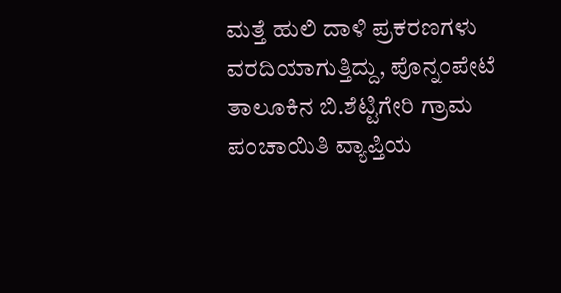ಮತ್ತೆ ಹುಲಿ ದಾಳಿ ಪ್ರಕರಣಗಳು ವರದಿಯಾಗುತ್ತಿದ್ದು, ಪೊನ್ನಂಪೇಟೆ ತಾಲೂಕಿನ ಬಿ.ಶೆಟ್ಟಿಗೇರಿ ಗ್ರಾಮ ಪಂಚಾಯಿತಿ ವ್ಯಾಪ್ತಿಯ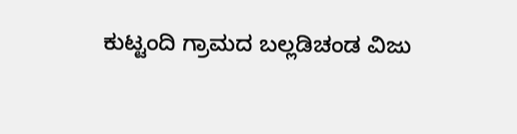ಕುಟ್ಟಂದಿ ಗ್ರಾಮದ ಬಲ್ಲಡಿಚಂಡ ವಿಜು